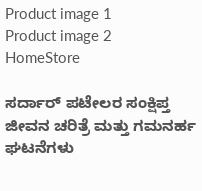Product image 1
Product image 2
HomeStore

ಸರ್ದಾರ್ ಪಟೇಲರ ಸಂಕ್ಷಿಪ್ತ ಜೀವನ ಚರಿತ್ರೆ ಮತ್ತು ಗಮನರ್ಹ ಘಟನೆಗಳು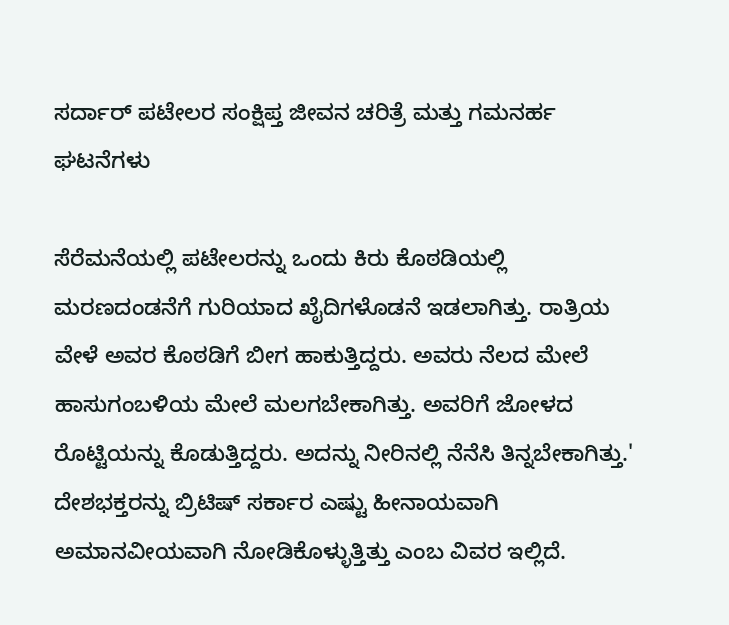ಸರ್ದಾರ್ ಪಟೇಲರ ಸಂಕ್ಷಿಪ್ತ ಜೀವನ ಚರಿತ್ರೆ ಮತ್ತು ಗಮನರ್ಹ ಘಟನೆಗಳು

ಸೆರೆಮನೆಯಲ್ಲಿ ಪಟೇಲರನ್ನು ಒಂದು ಕಿರು ಕೊಠಡಿಯಲ್ಲಿ ಮರಣದಂಡನೆಗೆ ಗುರಿಯಾದ ಖೈದಿಗಳೊಡನೆ ಇಡಲಾಗಿತ್ತು. ರಾತ್ರಿಯ ವೇಳೆ ಅವರ ಕೊಠಡಿಗೆ ಬೀಗ ಹಾಕುತ್ತಿದ್ದರು. ಅವರು ನೆಲದ ಮೇಲೆ ಹಾಸುಗಂಬಳಿಯ ಮೇಲೆ ಮಲಗಬೇಕಾಗಿತ್ತು. ಅವರಿಗೆ ಜೋಳದ ರೊಟ್ಟಿಯನ್ನು ಕೊಡುತ್ತಿದ್ದರು. ಅದನ್ನು ನೀರಿನಲ್ಲಿ ನೆನೆಸಿ ತಿನ್ನಬೇಕಾಗಿತ್ತು.' ದೇಶಭಕ್ತರನ್ನು ಬ್ರಿಟಿಷ್ ಸರ್ಕಾರ ಎಷ್ಟು ಹೀನಾಯವಾಗಿ ಅಮಾನವೀಯವಾಗಿ ನೋಡಿಕೊಳ್ಳುತ್ತಿತ್ತು ಎಂಬ ವಿವರ ಇಲ್ಲಿದೆ.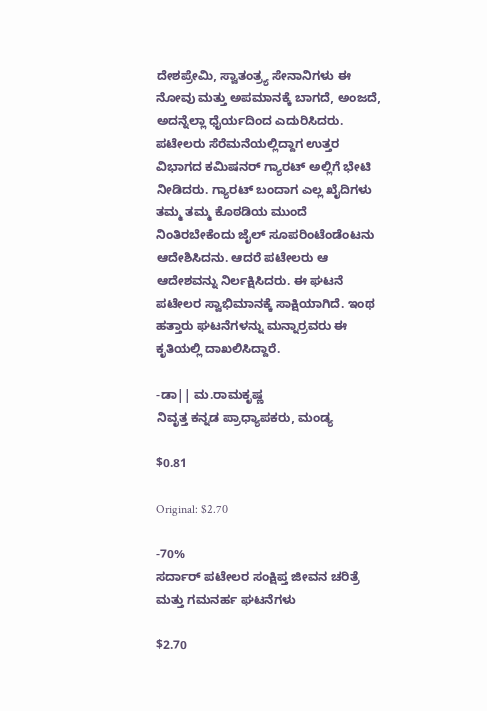ದೇಶಪ್ರೇಮಿ, ಸ್ವಾತಂತ್ರ್ಯ ಸೇನಾನಿಗಳು ಈ ನೋವು ಮತ್ತು ಅಪಮಾನಕ್ಕೆ ಬಾಗದೆ, ಅಂಜದೆ, ಅದನ್ನೆಲ್ಲಾ ಧೈರ್ಯದಿಂದ ಎದುರಿಸಿದರು. ಪಟೇಲರು ಸೆರೆಮನೆಯಲ್ಲಿದ್ದಾಗ ಉತ್ತರ ವಿಭಾಗದ ಕಮಿಷನರ್ ಗ್ಯಾರಟ್ ಅಲ್ಲಿಗೆ ಭೇಟಿ ನೀಡಿದರು. ಗ್ಯಾರಟ್ ಬಂದಾಗ ಎಲ್ಲ ಖೈದಿಗಳು ತಮ್ಮ ತಮ್ಮ ಕೊಠಡಿಯ ಮುಂದೆ ನಿಂತಿರಬೇಕೆಂದು ಜೈಲ್ ಸೂಪರಿಂಟೆಂಡೆಂಟನು ಆದೇಶಿಸಿದನು. ಆದರೆ ಪಟೇಲರು ಆ ಆದೇಶವನ್ನು ನಿರ್ಲಕ್ಷಿಸಿದರು. ಈ ಘಟನೆ ಪಟೇಲರ ಸ್ವಾಭಿಮಾನಕ್ಕೆ ಸಾಕ್ಷಿಯಾಗಿದೆ. ಇಂಥ ಹತ್ತಾರು ಘಟನೆಗಳನ್ನು ಮನ್ನಾರ್ರವರು ಈ ಕೃತಿಯಲ್ಲಿ ದಾಖಲಿಸಿದ್ದಾರೆ.

-ಡಾ|| ಮ.ರಾಮಕೃಷ್ಣ
ನಿವೃತ್ತ ಕನ್ನಡ ಪ್ರಾಧ್ಯಾಪಕರು, ಮಂಡ್ಯ

$0.81

Original: $2.70

-70%
ಸರ್ದಾರ್ ಪಟೇಲರ ಸಂಕ್ಷಿಪ್ತ ಜೀವನ ಚರಿತ್ರೆ ಮತ್ತು ಗಮನರ್ಹ ಘಟನೆಗಳು

$2.70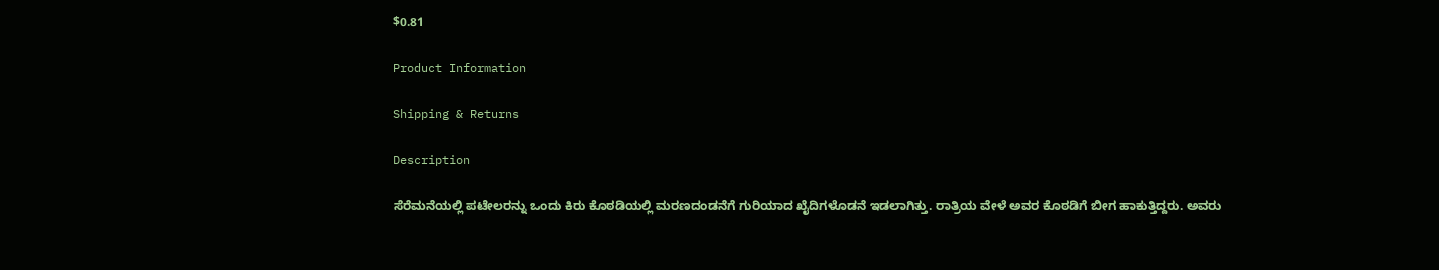$0.81

Product Information

Shipping & Returns

Description

ಸೆರೆಮನೆಯಲ್ಲಿ ಪಟೇಲರನ್ನು ಒಂದು ಕಿರು ಕೊಠಡಿಯಲ್ಲಿ ಮರಣದಂಡನೆಗೆ ಗುರಿಯಾದ ಖೈದಿಗಳೊಡನೆ ಇಡಲಾಗಿತ್ತು. ರಾತ್ರಿಯ ವೇಳೆ ಅವರ ಕೊಠಡಿಗೆ ಬೀಗ ಹಾಕುತ್ತಿದ್ದರು. ಅವರು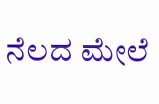ನೆಲದ ಮೇಲೆ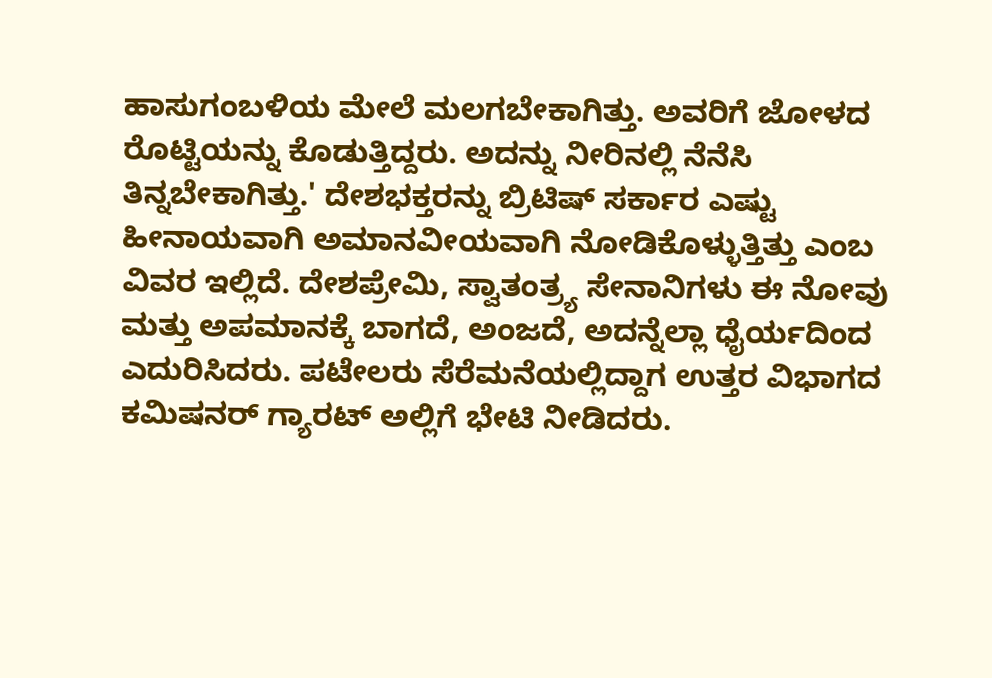ಹಾಸುಗಂಬಳಿಯ ಮೇಲೆ ಮಲಗಬೇಕಾಗಿತ್ತು. ಅವರಿಗೆ ಜೋಳದ ರೊಟ್ಟಿಯನ್ನು ಕೊಡುತ್ತಿದ್ದರು. ಅದನ್ನು ನೀರಿನಲ್ಲಿ ನೆನೆಸಿ ತಿನ್ನಬೇಕಾಗಿತ್ತು.' ದೇಶಭಕ್ತರನ್ನು ಬ್ರಿಟಿಷ್ ಸರ್ಕಾರ ಎಷ್ಟು ಹೀನಾಯವಾಗಿ ಅಮಾನವೀಯವಾಗಿ ನೋಡಿಕೊಳ್ಳುತ್ತಿತ್ತು ಎಂಬ ವಿವರ ಇಲ್ಲಿದೆ. ದೇಶಪ್ರೇಮಿ, ಸ್ವಾತಂತ್ರ್ಯ ಸೇನಾನಿಗಳು ಈ ನೋವು ಮತ್ತು ಅಪಮಾನಕ್ಕೆ ಬಾಗದೆ, ಅಂಜದೆ, ಅದನ್ನೆಲ್ಲಾ ಧೈರ್ಯದಿಂದ ಎದುರಿಸಿದರು. ಪಟೇಲರು ಸೆರೆಮನೆಯಲ್ಲಿದ್ದಾಗ ಉತ್ತರ ವಿಭಾಗದ ಕಮಿಷನರ್ ಗ್ಯಾರಟ್ ಅಲ್ಲಿಗೆ ಭೇಟಿ ನೀಡಿದರು.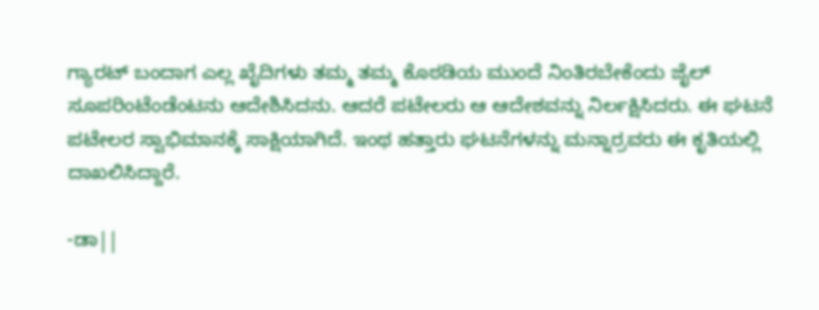ಗ್ಯಾರಟ್ ಬಂದಾಗ ಎಲ್ಲ ಖೈದಿಗಳು ತಮ್ಮ ತಮ್ಮ ಕೊಠಡಿಯ ಮುಂದೆ ನಿಂತಿರಬೇಕೆಂದು ಜೈಲ್ ಸೂಪರಿಂಟೆಂಡೆಂಟನು ಆದೇಶಿಸಿದನು. ಆದರೆ ಪಟೇಲರು ಆ ಆದೇಶವನ್ನು ನಿರ್ಲಕ್ಷಿಸಿದರು. ಈ ಘಟನೆ ಪಟೇಲರ ಸ್ವಾಭಿಮಾನಕ್ಕೆ ಸಾಕ್ಷಿಯಾಗಿದೆ. ಇಂಥ ಹತ್ತಾರು ಘಟನೆಗಳನ್ನು ಮನ್ನಾರ್ರವರು ಈ ಕೃತಿಯಲ್ಲಿ ದಾಖಲಿಸಿದ್ದಾರೆ.

-ಡಾ||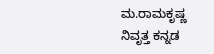ಮ.ರಾಮಕೃಷ್ಣ
ನಿವೃತ್ತ ಕನ್ನಡ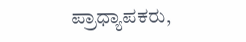ಪ್ರಾಧ್ಯಾಪಕರು,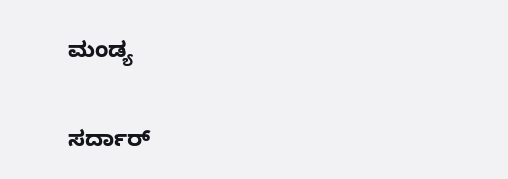ಮಂಡ್ಯ

ಸರ್ದಾರ್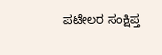ಪಟೇಲರ ಸಂಕ್ಷಿಪ್ತ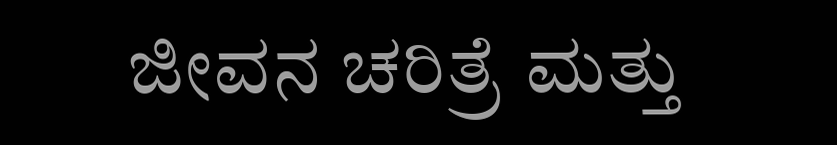ಜೀವನ ಚರಿತ್ರೆ ಮತ್ತು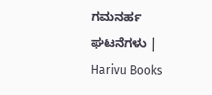ಗಮನರ್ಹ ಘಟನೆಗಳು | Harivu Books